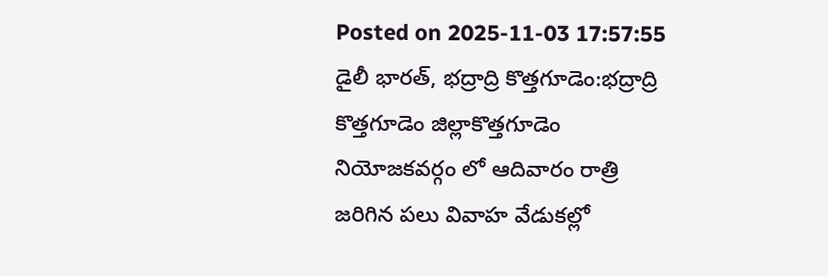Posted on 2025-11-03 17:57:55
డైలీ భారత్, భద్రాద్రి కొత్తగూడెం:భద్రాద్రి కొత్తగూడెం జిల్లాకొత్తగూడెం నియోజకవర్గం లో ఆదివారం రాత్రి జరిగిన పలు వివాహ వేడుకల్లో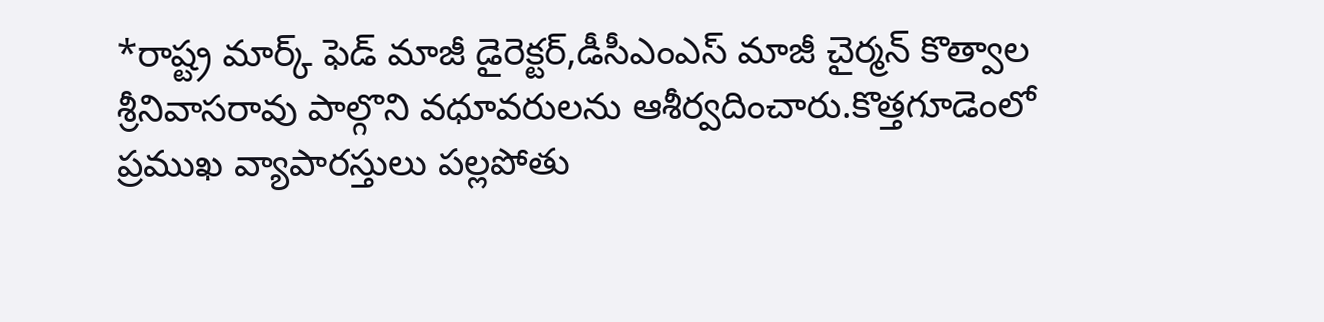*రాష్ట్ర మార్క్ ఫెడ్ మాజీ డైరెక్టర్,డీసీఎంఎస్ మాజీ చైర్మన్ కొత్వాల శ్రీనివాసరావు పాల్గొని వధూవరులను ఆశీర్వదించారు.కొత్తగూడెంలో ప్రముఖ వ్యాపారస్తులు పల్లపోతు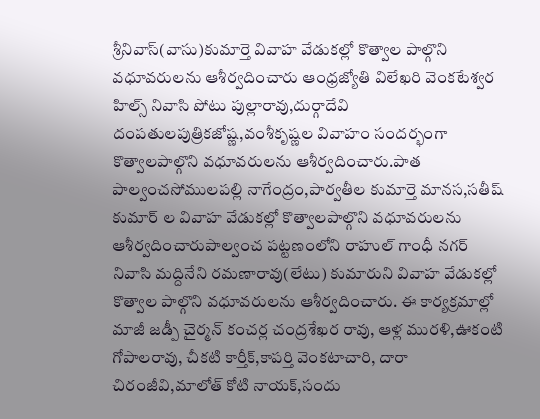శ్రీనివాస్(వాసు)కుమార్తె వివాహ వేడుకల్లో కొత్వాల పాల్గొని వధూవరులను ఆశీర్వదించారు ఆంధ్రజ్యోతి విలేఖరి వెంకటేశ్వర హిల్స్ నివాసి పోటు పుల్లారావు,దుర్గాదేవి దంపతులపుత్రికజోష్ణ,వంశీకృష్ణల వివాహం సందర్భంగా కొత్వాలపాల్గొని వధూవరులను ఆశీర్వదించారు.పాత పాల్వంచసోములపల్లి నాగేంద్రం,పార్వతీల కుమార్తె మానస,సతీష్ కుమార్ ల వివాహ వేడుకల్లో కొత్వాలపాల్గొని వధూవరులను ఆశీర్వదించారుపాల్వంచ పట్టణంలోని రాహుల్ గాంధీ నగర్ నివాసి మద్దినేని రమణారావు(లేటు) కుమారుని వివాహ వేడుకల్లో కొత్వాల పాల్గొని వధూవరులను ఆశీర్వదించారు. ఈ కార్యక్రమాల్లో మాజీ జడ్పీ చైర్మన్ కంచర్ల చంద్రశేఖర రావు, ఆళ్ల మురళి,ఊకంటి గోపాలరావు, చీకటి కార్తీక్,కాపర్తి వెంకటాచారి, దారా చిరంజీవి,మాలోత్ కోటి నాయక్,సందు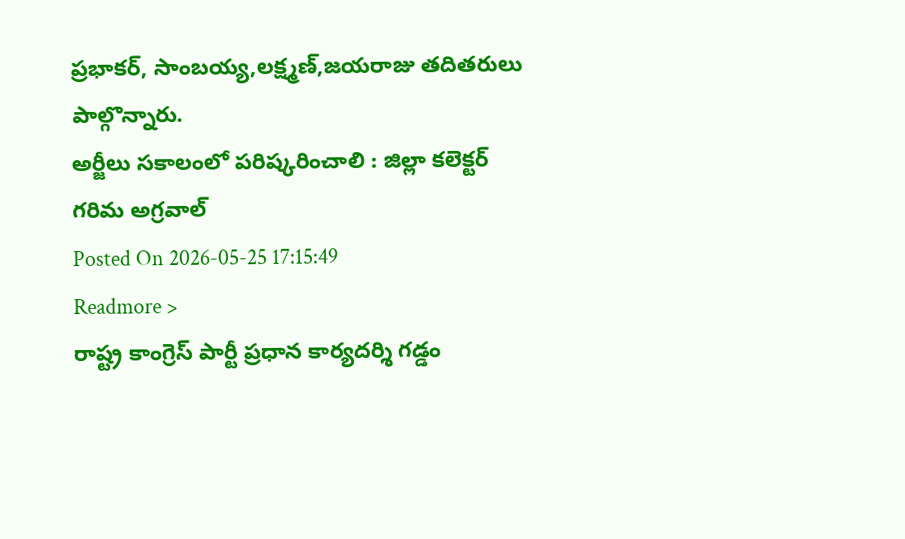ప్రభాకర్, సాంబయ్య,లక్ష్మణ్,జయరాజు తదితరులు పాల్గొన్నారు.
అర్జీలు సకాలంలో పరిష్కరించాలి : జిల్లా కలెక్టర్ గరిమ అగ్రవాల్
Posted On 2026-05-25 17:15:49
Readmore >
రాష్ట్ర కాంగ్రెస్ పార్టీ ప్రధాన కార్యదర్శి గడ్డం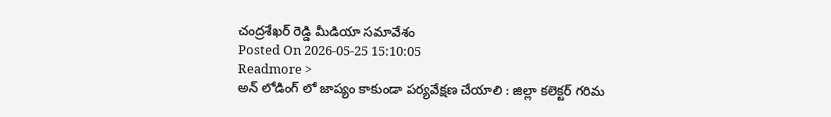చంద్రశేఖర్ రెడ్డి మీడియా సమావేశం
Posted On 2026-05-25 15:10:05
Readmore >
అన్ లోడింగ్ లో జాప్యం కాకుండా పర్యవేక్షణ చేయాలి : జిల్లా కలెక్టర్ గరిమ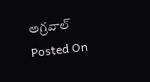అగ్రవాల్
Posted On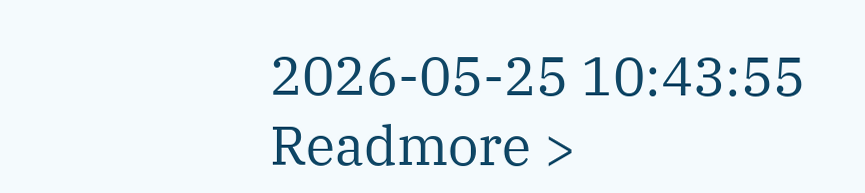2026-05-25 10:43:55
Readmore >